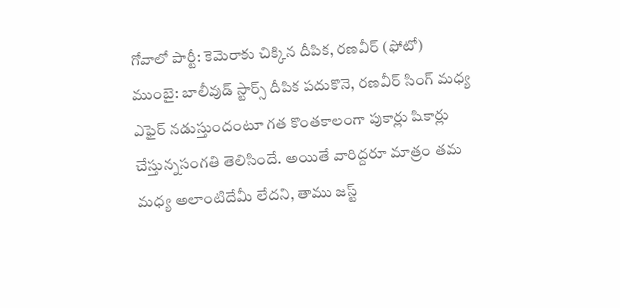గోవాలో పార్టీ: కెమెరాకు చిక్కిన దీపిక, రణవీర్ (ఫోటో)
ముంబై: బాలీవుడ్ స్టార్స్ దీపిక పదుకొనె, రణవీర్ సింగ్ మధ్య ఎఫైర్ నడుస్తుందంటూ గత కొంతకాలంగా పుకార్లు షికార్లు చేస్తున్నసంగతి తెలిసిందే. అయితే వారిద్దరూ మాత్రం తమ మధ్య అలాంటిదేమీ లేదని, తాము జస్ట్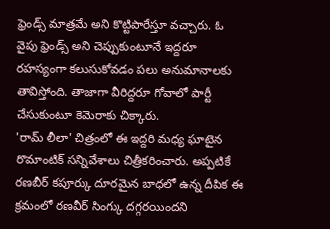ఫ్రెండ్స్ మాత్రమే అని కొట్టిపారేస్తూ వచ్చారు. ఓ వైపు ఫ్రెండ్స్ అని చెప్పుకుంటూనే ఇద్దరూ రహస్యంగా కలుసుకోవడం పలు అనుమానాలకు తావిస్తోంది. తాజాగా వీరిద్దరూ గోవాలో పార్టీ చేసుకుంటూ కెమెరాకు చిక్కారు.
'రామ్ లీలా' చిత్రంలో ఈ ఇద్దరి మధ్య ఘాటైన రొమాంటిక్ సన్నివేశాలు చిత్రీకరించారు. అప్పటికే రణబీర్ కపూర్కు దూరమైన బాధలో ఉన్న దీపిక ఈ క్రమంలో రణవీర్ సింగ్కు దగ్గరయిందని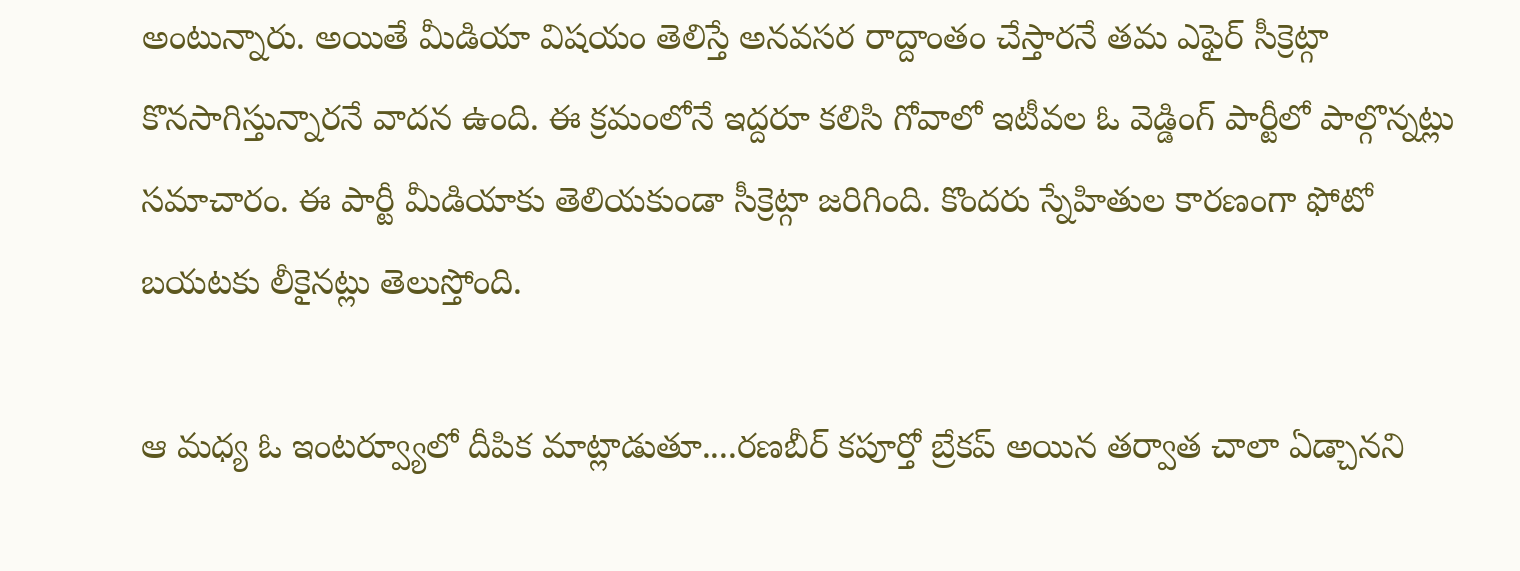అంటున్నారు. అయితే మీడియా విషయం తెలిస్తే అనవసర రాద్దాంతం చేస్తారనే తమ ఎఫైర్ సీక్రెట్గా కొనసాగిస్తున్నారనే వాదన ఉంది. ఈ క్రమంలోనే ఇద్దరూ కలిసి గోవాలో ఇటీవల ఓ వెడ్డింగ్ పార్టీలో పాల్గొన్నట్లు సమాచారం. ఈ పార్టీ మీడియాకు తెలియకుండా సీక్రెట్గా జరిగింది. కొందరు స్నేహితుల కారణంగా ఫోటో బయటకు లీకైనట్లు తెలుస్తోంది.

ఆ మధ్య ఓ ఇంటర్వ్యూలో దీపిక మాట్లాడుతూ....రణబీర్ కపూర్తో బ్రేకప్ అయిన తర్వాత చాలా ఏడ్చానని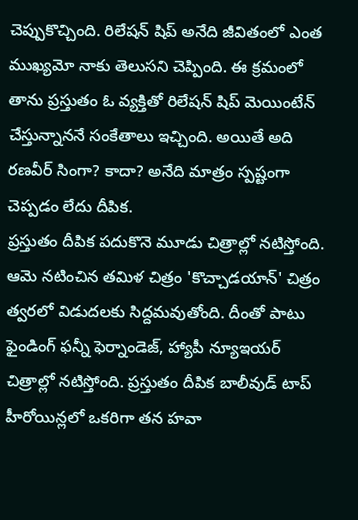చెప్పుకొచ్చింది. రిలేషన్ షిప్ అనేది జీవితంలో ఎంత ముఖ్యమో నాకు తెలుసని చెప్పింది. ఈ క్రమంలో తాను ప్రస్తుతం ఓ వ్యక్తితో రిలేషన్ షిప్ మెయింటేన్ చేస్తున్నాననే సంకేతాలు ఇచ్చింది. అయితే అది రణవీర్ సింగా? కాదా? అనేది మాత్రం స్పష్టంగా చెప్పడం లేదు దీపిక.
ప్రస్తుతం దీపిక పదుకొనె మూడు చిత్రాల్లో నటిస్తోంది. ఆమె నటించిన తమిళ చిత్రం 'కొచ్చాడయాన్' చిత్రం త్వరలో విడుదలకు సిద్దమవుతోంది. దీంతో పాటు ఫైండింగ్ ఫన్నీ ఫెర్నాండెజ్, హ్యాపీ న్యూఇయర్ చిత్రాల్లో నటిస్తోంది. ప్రస్తుతం దీపిక బాలీవుడ్ టాప్ హీరోయిన్లలో ఒకరిగా తన హవా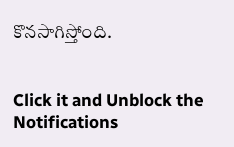కొనసాగిస్తోంది.


Click it and Unblock the Notifications